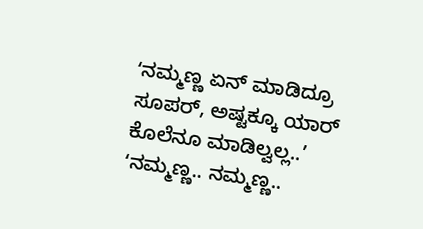ʻನಮ್ಮಣ್ಣ ಏನ್ ಮಾಡಿದ್ರೂ ಸೂಪರ್, ಅಷ್ಟಕ್ಕೂ ಯಾರ್ ಕೊಲೆನೂ ಮಾಡಿಲ್ವಲ್ಲ..’
ʻನಮ್ಮಣ್ಣ.. ನಮ್ಮಣ್ಣ..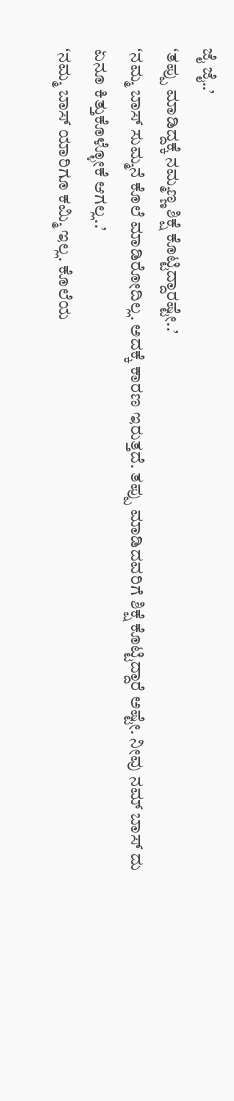ಜೈ ಜೈ..’
ʻತಪ್ಪು ಮಾಡಿದ್ದಕ್ಕೆ ನಮ್ಮಣ್ಣ ಶಿಕ್ಷೆ ಕೊಟ್ಟಿದ್ದಾರಷ್ಟೇ..’
ʻನಮ್ಮ ಬಾಸ್ ಸುಮ್ಮನೆ ಕೊಲೆ ಮಾಡಿರೋದಿಲ್ಲ. ಅದಕ್ಕೆ ಕಾರಣ ಇರುತ್ತದೆ. ತಪ್ಪು ಮಾಡಿದವರಿಗೆ ಶಿಕ್ಷೆ ಕೊಟ್ಟಿದ್ದಾರೆ ಅಷ್ಟೇ. ನೀವು ನಮ್ ಬಾಸ್ ದು ಏನೂ ಕಿತ್ತುಕೊಳ್ಳೋಕೆ ಆಗಲ್ಲ..’
ʻನಮ್ಮ ಬಾಸ್ ಯಾರಿಗೂ ಕಮ್ಮಿ ಇಲ್ಲ. ಕೊಲೆಯ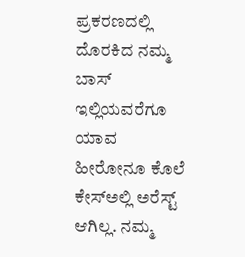ಪ್ರಕರಣದಲ್ಲಿ ದೊರಕಿದ ನಮ್ಮ ಬಾಸ್ ಇಲ್ಲಿಯವರೆಗೂ ಯಾವ ಹೀರೋನೂ ಕೊಲೆ ಕೇಸ್ಅಲ್ಲಿ ಅರೆಸ್ಟ್ ಆಗಿಲ್ಲ. ನಮ್ಮ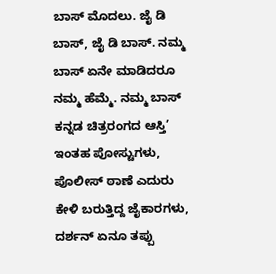ಬಾಸ್ ಮೊದಲು. ಜೈ ಡಿ ಬಾಸ್, ಜೈ ಡಿ ಬಾಸ್. ನಮ್ಮ ಬಾಸ್ ಏನೇ ಮಾಡಿದರೂ ನಮ್ಮ ಹೆಮ್ಮೆ. ನಮ್ಮ ಬಾಸ್ ಕನ್ನಡ ಚಿತ್ರರಂಗದ ಆಸ್ತಿ’
ಇಂತಹ ಪೋಸ್ಟುಗಳು, ಪೊಲೀಸ್ ಠಾಣೆ ಎದುರು ಕೇಳಿ ಬರುತ್ತಿದ್ದ ಜೈಕಾರಗಳು, ದರ್ಶನ್ ಏನೂ ತಪ್ಪು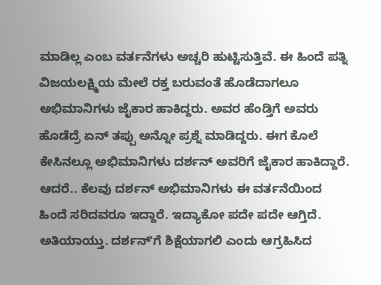ಮಾಡಿಲ್ಲ ಎಂಬ ವರ್ತನೆಗಳು ಅಚ್ಚರಿ ಹುಟ್ಟಿಸುತ್ತಿವೆ. ಈ ಹಿಂದೆ ಪತ್ನಿ ವಿಜಯಲಕ್ಷ್ಮಿಯ ಮೇಲೆ ರಕ್ತ ಬರುವಂತೆ ಹೊಡೆದಾಗಲೂ ಅಭಿಮಾನಿಗಳು ಜೈಕಾರ ಹಾಕಿದ್ದರು. ಅವರ ಹೆಂಡ್ತಿಗೆ ಅವರು ಹೊಡೆದ್ರೆ ಏನ್ ತಪ್ಪು ಅನ್ನೋ ಪ್ರಶ್ನೆ ಮಾಡಿದ್ದರು. ಈಗ ಕೊಲೆ ಕೇಸಿನಲ್ಲೂ ಅಭಿಮಾನಿಗಳು ದರ್ಶನ್ ಅವರಿಗೆ ಜೈಕಾರ ಹಾಕಿದ್ದಾರೆ.
ಆದರೆ.. ಕೆಲವು ದರ್ಶನ್ ಅಭಿಮಾನಿಗಳು ಈ ವರ್ತನೆಯಿಂದ ಹಿಂದೆ ಸರಿದವರೂ ಇದ್ದಾರೆ. ಇದ್ಯಾಕೋ ಪದೇ ಪದೇ ಆಗ್ತಿದೆ. ಅತಿಯಾಯ್ತು. ದರ್ಶನ್ʻಗೆ ಶಿಕ್ಷೆಯಾಗಲಿ ಎಂದು ಆಗ್ರಹಿಸಿದ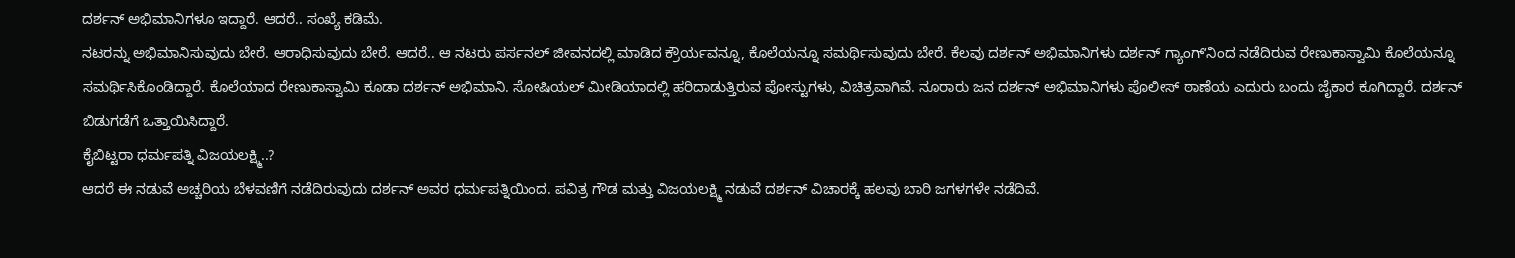ದರ್ಶನ್ ಅಭಿಮಾನಿಗಳೂ ಇದ್ದಾರೆ. ಆದರೆ.. ಸಂಖ್ಯೆ ಕಡಿಮೆ.
ನಟರನ್ನು ಅಭಿಮಾನಿಸುವುದು ಬೇರೆ. ಆರಾಧಿಸುವುದು ಬೇರೆ. ಆದರೆ.. ಆ ನಟರು ಪರ್ಸನಲ್ ಜೀವನದಲ್ಲಿ ಮಾಡಿದ ಕ್ರೌರ್ಯವನ್ನೂ, ಕೊಲೆಯನ್ನೂ ಸಮರ್ಥಿಸುವುದು ಬೇರೆ. ಕೆಲವು ದರ್ಶನ್ ಅಭಿಮಾನಿಗಳು ದರ್ಶನ್ ಗ್ಯಾಂಗ್ʻನಿಂದ ನಡೆದಿರುವ ರೇಣುಕಾಸ್ವಾಮಿ ಕೊಲೆಯನ್ನೂ ಸಮರ್ಥಿಸಿಕೊಂಡಿದ್ದಾರೆ. ಕೊಲೆಯಾದ ರೇಣುಕಾಸ್ವಾಮಿ ಕೂಡಾ ದರ್ಶನ್ ಅಭಿಮಾನಿ. ಸೋಷಿಯಲ್ ಮೀಡಿಯಾದಲ್ಲಿ ಹರಿದಾಡುತ್ತಿರುವ ಪೋಸ್ಟುಗಳು, ವಿಚಿತ್ರವಾಗಿವೆ. ನೂರಾರು ಜನ ದರ್ಶನ್ ಅಭಿಮಾನಿಗಳು ಪೊಲೀಸ್ ಠಾಣೆಯ ಎದುರು ಬಂದು ಜೈಕಾರ ಕೂಗಿದ್ದಾರೆ. ದರ್ಶನ್ ಬಿಡುಗಡೆಗೆ ಒತ್ತಾಯಿಸಿದ್ದಾರೆ.
ಕೈಬಿಟ್ಟರಾ ಧರ್ಮಪತ್ನಿ ವಿಜಯಲಕ್ಷ್ಮಿ..?
ಆದರೆ ಈ ನಡುವೆ ಅಚ್ಚರಿಯ ಬೆಳವಣಿಗೆ ನಡೆದಿರುವುದು ದರ್ಶನ್ ಅವರ ಧರ್ಮಪತ್ನಿಯಿಂದ. ಪವಿತ್ರ ಗೌಡ ಮತ್ತು ವಿಜಯಲಕ್ಷ್ಮಿ ನಡುವೆ ದರ್ಶನ್ ವಿಚಾರಕ್ಕೆ ಹಲವು ಬಾರಿ ಜಗಳಗಳೇ ನಡೆದಿವೆ.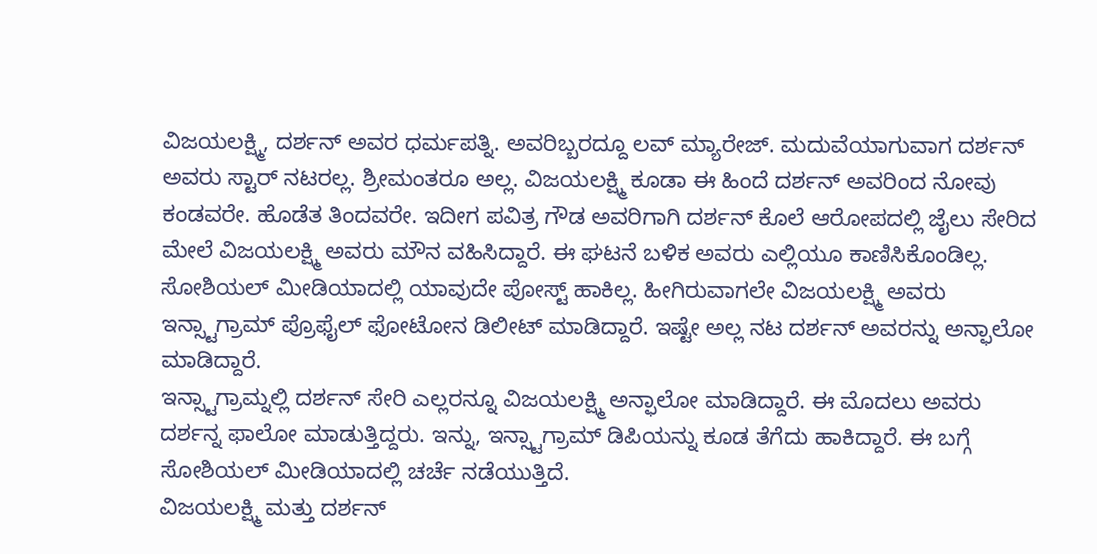ವಿಜಯಲಕ್ಷ್ಮಿ, ದರ್ಶನ್ ಅವರ ಧರ್ಮಪತ್ನಿ. ಅವರಿಬ್ಬರದ್ದೂ ಲವ್ ಮ್ಯಾರೇಜ್. ಮದುವೆಯಾಗುವಾಗ ದರ್ಶನ್ ಅವರು ಸ್ಟಾರ್ ನಟರಲ್ಲ. ಶ್ರೀಮಂತರೂ ಅಲ್ಲ. ವಿಜಯಲಕ್ಷ್ಮಿ ಕೂಡಾ ಈ ಹಿಂದೆ ದರ್ಶನ್ ಅವರಿಂದ ನೋವು ಕಂಡವರೇ. ಹೊಡೆತ ತಿಂದವರೇ. ಇದೀಗ ಪವಿತ್ರ ಗೌಡ ಅವರಿಗಾಗಿ ದರ್ಶನ್ ಕೊಲೆ ಆರೋಪದಲ್ಲಿ ಜೈಲು ಸೇರಿದ ಮೇಲೆ ವಿಜಯಲಕ್ಷ್ಮಿ ಅವರು ಮೌನ ವಹಿಸಿದ್ದಾರೆ. ಈ ಘಟನೆ ಬಳಿಕ ಅವರು ಎಲ್ಲಿಯೂ ಕಾಣಿಸಿಕೊಂಡಿಲ್ಲ. ಸೋಶಿಯಲ್ ಮೀಡಿಯಾದಲ್ಲಿ ಯಾವುದೇ ಪೋಸ್ಟ್ ಹಾಕಿಲ್ಲ. ಹೀಗಿರುವಾಗಲೇ ವಿಜಯಲಕ್ಷ್ಮಿ ಅವರು ಇನ್ಸ್ಟಾಗ್ರಾಮ್ ಪ್ರೊಫೈಲ್ ಫೋಟೋನ ಡಿಲೀಟ್ ಮಾಡಿದ್ದಾರೆ. ಇಷ್ಟೇ ಅಲ್ಲ ನಟ ದರ್ಶನ್ ಅವರನ್ನು ಅನ್ಫಾಲೋ ಮಾಡಿದ್ದಾರೆ.
ಇನ್ಸ್ಟಾಗ್ರಾಮ್ನಲ್ಲಿ ದರ್ಶನ್ ಸೇರಿ ಎಲ್ಲರನ್ನೂ ವಿಜಯಲಕ್ಷ್ಮಿ ಅನ್ಫಾಲೋ ಮಾಡಿದ್ದಾರೆ. ಈ ಮೊದಲು ಅವರು ದರ್ಶನ್ನ ಫಾಲೋ ಮಾಡುತ್ತಿದ್ದರು. ಇನ್ನು, ಇನ್ಸ್ಟಾಗ್ರಾಮ್ ಡಿಪಿಯನ್ನು ಕೂಡ ತೆಗೆದು ಹಾಕಿದ್ದಾರೆ. ಈ ಬಗ್ಗೆ ಸೋಶಿಯಲ್ ಮೀಡಿಯಾದಲ್ಲಿ ಚರ್ಚೆ ನಡೆಯುತ್ತಿದೆ.
ವಿಜಯಲಕ್ಷ್ಮಿ ಮತ್ತು ದರ್ಶನ್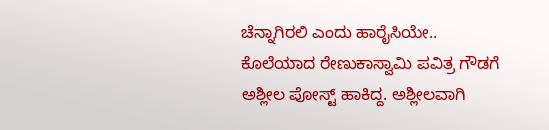ಚೆನ್ನಾಗಿರಲಿ ಎಂದು ಹಾರೈಸಿಯೇ.. ಕೊಲೆಯಾದ ರೇಣುಕಾಸ್ವಾಮಿ ಪವಿತ್ರ ಗೌಡಗೆ ಅಶ್ಲೀಲ ಪೋಸ್ಟ್ ಹಾಕಿದ್ದ. ಅಶ್ಲೀಲವಾಗಿ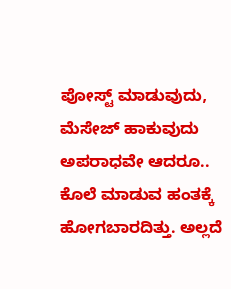ಪೋಸ್ಟ್ ಮಾಡುವುದು, ಮೆಸೇಜ್ ಹಾಕುವುದು ಅಪರಾಧವೇ ಆದರೂ.. ಕೊಲೆ ಮಾಡುವ ಹಂತಕ್ಕೆ ಹೋಗಬಾರದಿತ್ತು. ಅಲ್ಲದೆ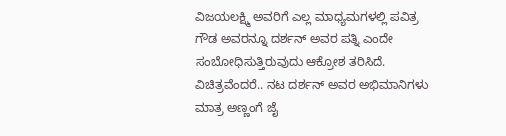ವಿಜಯಲಕ್ಷ್ಮಿ ಅವರಿಗೆ ಎಲ್ಲ ಮಾಧ್ಯಮಗಳಲ್ಲಿ ಪವಿತ್ರ ಗೌಡ ಅವರನ್ನೂ ದರ್ಶನ್ ಅವರ ಪತ್ನಿ ಎಂದೇ ಸಂಬೋಧಿಸುತ್ತಿರುವುದು ಆಕ್ರೋಶ ತರಿಸಿದೆ.
ವಿಚಿತ್ರವೆಂದರೆ.. ನಟ ದರ್ಶನ್ ಅವರ ಅಭಿಮಾನಿಗಳು ಮಾತ್ರ ಅಣ್ಣಂಗೆ ಜೈ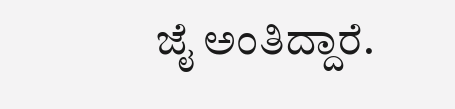ಜೈ ಅಂತಿದ್ದಾರೆ.